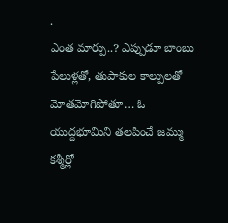.
ఎంత మార్పు..? ఎప్పుడూ బాంబు పేలుళ్లతో, తుపాకుల కాల్పులతో మోతమోగిపోతూ… ఓ యుద్దభూమిని తలపించే జమ్ము కశ్మీర్లో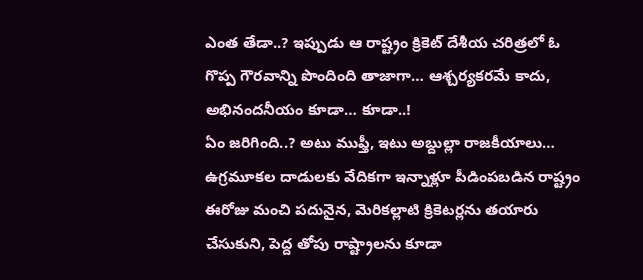ఎంత తేడా..? ఇప్పుడు ఆ రాష్ట్రం క్రికెట్ దేశీయ చరిత్రలో ఓ గొప్ప గౌరవాన్ని పొందింది తాజాగా… ఆశ్చర్యకరమే కాదు, అభినందనీయం కూడా… కూడా..!
ఏం జరిగింది..? అటు ముఫ్తీ, ఇటు అబ్దుల్లా రాజకీయాలు… ఉగ్రమూకల దాడులకు వేదికగా ఇన్నాళ్లూ పీడింపబడిన రాష్ట్రం ఈరోజు మంచి పదునైన, మెరికల్లాటి క్రికెటర్లను తయారు చేసుకుని, పెద్ద తోపు రాష్ట్రాలను కూడా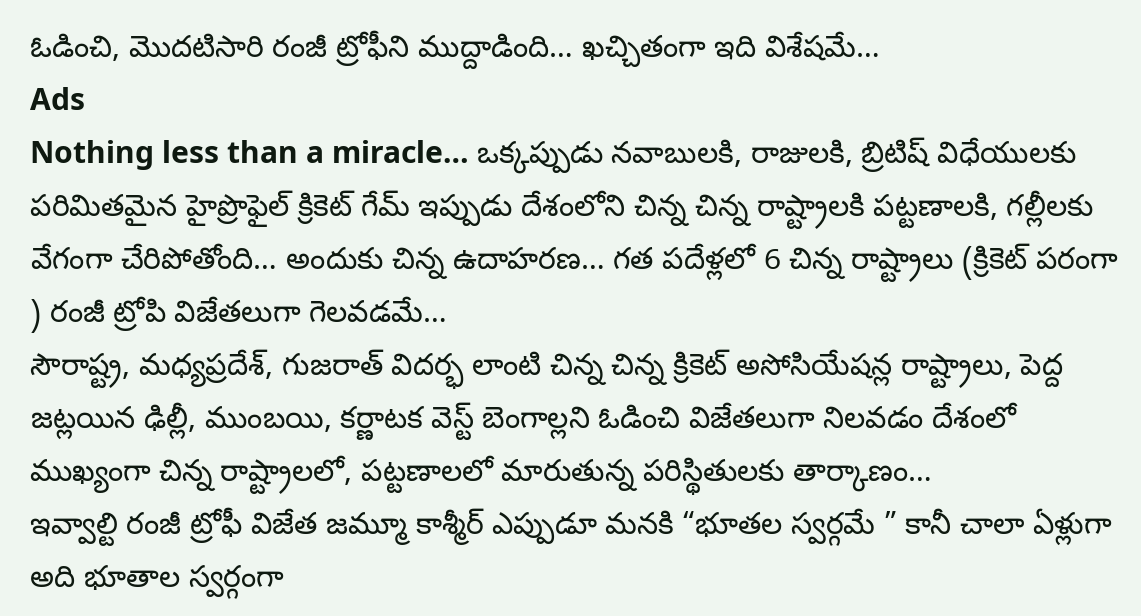ఓడించి, మొదటిసారి రంజీ ట్రోఫీని ముద్దాడింది… ఖచ్చితంగా ఇది విశేషమే…
Ads
Nothing less than a miracle… ఒక్కప్పుడు నవాబులకి, రాజులకి, బ్రిటిష్ విధేయులకు పరిమితమైన హైప్రొఫైల్ క్రికెట్ గేమ్ ఇప్పుడు దేశంలోని చిన్న చిన్న రాష్ట్రాలకి పట్టణాలకి, గల్లీలకు వేగంగా చేరిపోతోంది… అందుకు చిన్న ఉదాహరణ… గత పదేళ్లలో 6 చిన్న రాష్ట్రాలు (క్రికెట్ పరంగా ) రంజీ ట్రోపి విజేతలుగా గెలవడమే…
సౌరాష్ట్ర, మధ్యప్రదేశ్, గుజరాత్ విదర్భ లాంటి చిన్న చిన్న క్రికెట్ అసోసియేషన్ల రాష్ట్రాలు, పెద్ద జట్లయిన ఢిల్లీ, ముంబయి, కర్ణాటక వెస్ట్ బెంగాల్లని ఓడించి విజేతలుగా నిలవడం దేశంలో ముఖ్యంగా చిన్న రాష్ట్రాలలో, పట్టణాలలో మారుతున్న పరిస్థితులకు తార్కాణం…
ఇవ్వాల్టి రంజీ ట్రోఫీ విజేత జమ్మూ కాశ్మీర్ ఎప్పుడూ మనకి “భూతల స్వర్గమే ” కానీ చాలా ఏళ్లుగా అది భూతాల స్వర్గంగా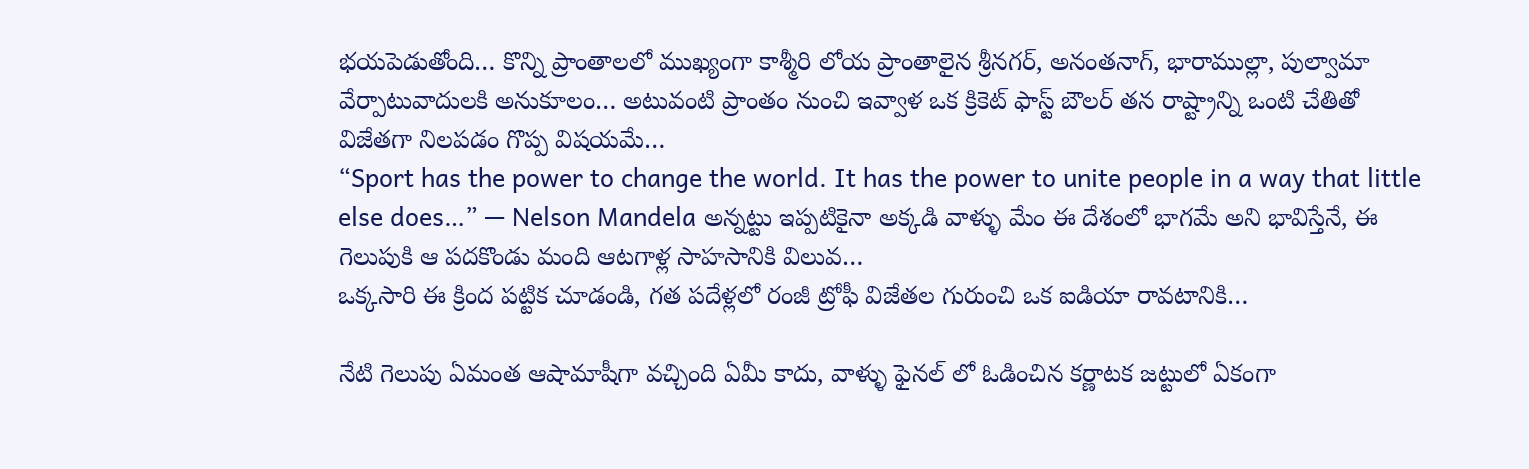భయపెడుతోంది… కొన్ని ప్రాంతాలలో ముఖ్యంగా కాశ్మీరి లోయ ప్రాంతాలైన శ్రీనగర్, అనంతనాగ్, భారాముల్లా, పుల్వామా వేర్పాటువాదులకి అనుకూలం… అటువంటి ప్రాంతం నుంచి ఇవ్వాళ ఒక క్రికెట్ ఫాస్ట్ బౌలర్ తన రాష్ట్రాన్ని ఒంటి చేతితో విజేతగా నిలపడం గొప్ప విషయమే…
“Sport has the power to change the world. It has the power to unite people in a way that little else does…” — Nelson Mandela అన్నట్టు ఇప్పటికైనా అక్కడి వాళ్ళు మేం ఈ దేశంలో భాగమే అని భావిస్తేనే, ఈ గెలుపుకి ఆ పదకొండు మంది ఆటగాళ్ల సాహసానికి విలువ…
ఒక్కసారి ఈ క్రింద పట్టిక చూడండి, గత పదేళ్లలో రంజీ ట్రోఫీ విజేతల గురుంచి ఒక ఐడియా రావటానికి…

నేటి గెలుపు ఏమంత ఆషామాషీగా వచ్చింది ఏమీ కాదు, వాళ్ళు ఫైనల్ లో ఓడించిన కర్ణాటక జట్టులో ఏకంగా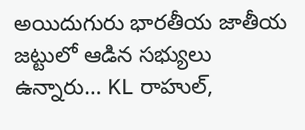అయిదుగురు భారతీయ జాతీయ జట్టులో ఆడిన సభ్యులు ఉన్నారు… KL రాహుల్,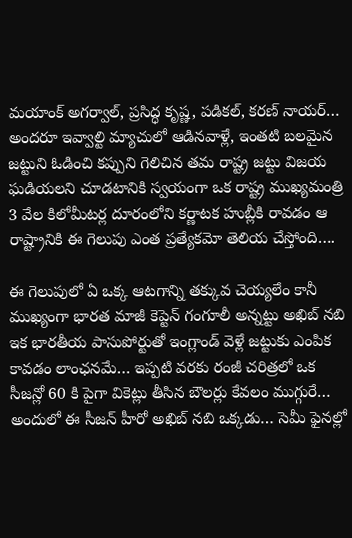మయాంక్ అగర్వాల్, ప్రసిద్ధ కృష్ణ, పడికల్, కరణ్ నాయర్… అందరూ ఇవ్వాల్టి మ్యాచులో ఆడినవాళ్లే, ఇంతటి బలమైన జట్టుని ఓడించి కప్పుని గెలిచిన తమ రాష్ట్ర జట్టు విజయ ఘడియలని చూడటానికి స్వయంగా ఒక రాష్ట్ర ముఖ్యమంత్రి 3 వేల కిలోమీటర్ల దూరంలోని కర్ణాటక హుబ్లీకి రావడం ఆ రాష్ట్రానికి ఈ గెలుపు ఎంత ప్రత్యేకమో తెలియ చేస్తోంది….

ఈ గెలుపులో ఏ ఒక్క ఆటగాన్ని తక్కువ చెయ్యలేం కానీ ముఖ్యంగా భారత మాజీ కెప్టెన్ గంగూలీ అన్నట్టు అఖిబ్ నబి ఇక భారతీయ పాసుపోర్టుతో ఇంగ్లాండ్ వెళ్లే జట్టుకు ఎంపిక కావడం లాంఛనమే… ఇప్పటి వరకు రంజీ చరిత్రలో ఒక సీజన్లో 60 కి పైగా వికెట్లు తీసిన బౌలర్లు కేవలం ముగ్గురే… అందులో ఈ సీజన్ హీరో అఖిబ్ నబి ఒక్కడు… సెమీ ఫైనల్లో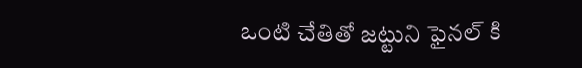ఒంటి చేతితో జట్టుని ఫైనల్ కి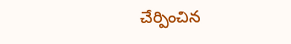చేర్పించిన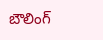బౌలింగ్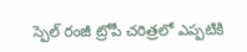స్పెల్ రంజీ ట్రోపీ చరిత్రలో ఎప్పటికి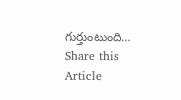గుర్తుంటుంది…
Share this Article